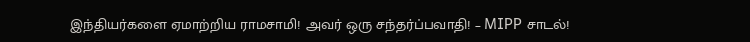இந்தியர்களை ஏமாற்றிய ராமசாமி! அவர் ஒரு சந்தர்ப்பவாதி! – MIPP சாடல்!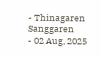- Thinagaren Sanggaren
- 02 Aug, 2025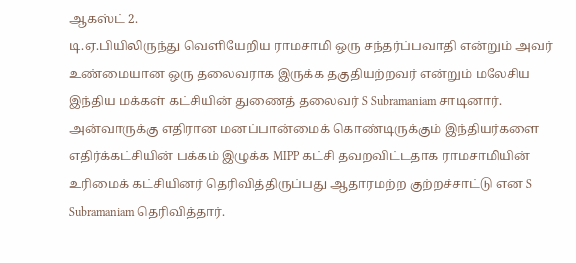ஆகஸ்ட் 2.
டி.ஏ.பியிலிருந்து வெளியேறிய ராமசாமி ஒரு சந்தர்ப்பவாதி என்றும் அவர் உண்மையான ஒரு தலைவராக இருக்க தகுதியற்றவர் என்றும் மலேசிய இந்திய மக்கள் கட்சியின் துணைத் தலைவர் S Subramaniam சாடினார். அன்வாருக்கு எதிரான மனப்பான்மைக் கொண்டிருக்கும் இந்தியர்களை எதிர்க்கட்சியின் பக்கம் இழுக்க MIPP கட்சி தவறவிட்டதாக ராமசாமியின் உரிமைக் கட்சியினர் தெரிவித்திருப்பது ஆதாரமற்ற குற்றச்சாட்டு என S Subramaniam தெரிவித்தார்.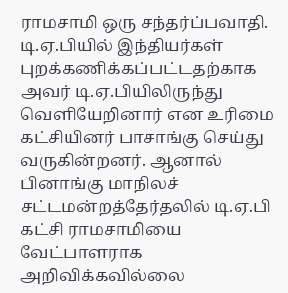ராமசாமி ஒரு சந்தர்ப்பவாதி. டி.ஏ.பியில் இந்தியர்கள் புறக்கணிக்கப்பட்டதற்காக அவர் டி.ஏ.பியிலிருந்து வெளியேறினார் என உரிமை கட்சியினர் பாசாங்கு செய்து வருகின்றனர். ஆனால் பினாங்கு மாநிலச் சட்டமன்றத்தேர்தலில் டி.ஏ.பி கட்சி ராமசாமியை வேட்பாளராக அறிவிக்கவில்லை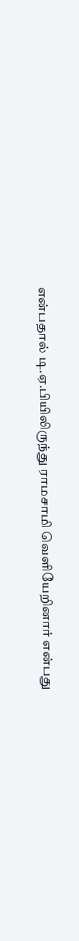என்பதால் டி.ஏ.பியிலிருந்து ராமசாமி வெளியேறினார் என்பது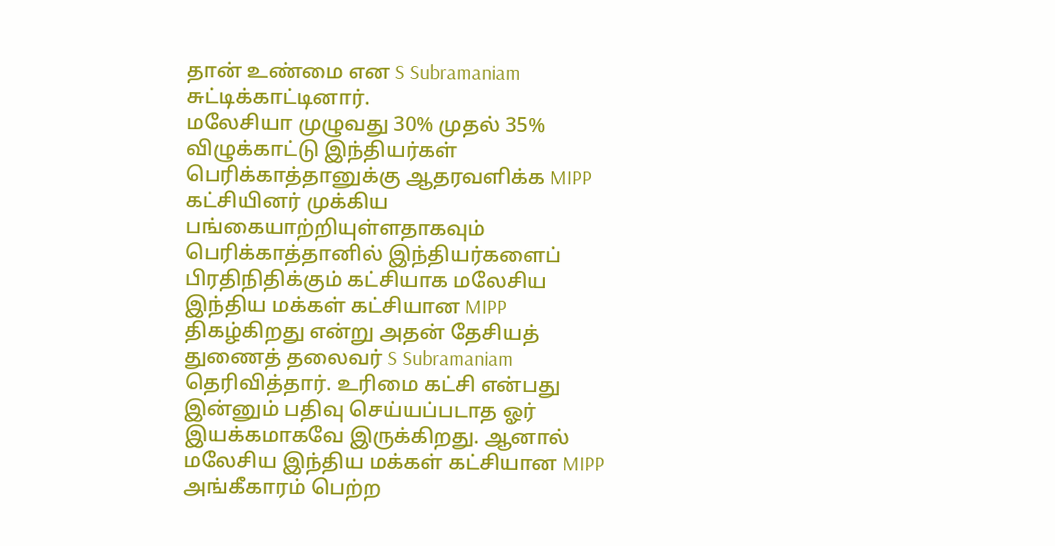தான் உண்மை என S Subramaniam சுட்டிக்காட்டினார்.
மலேசியா முழுவது 30% முதல் 35% விழுக்காட்டு இந்தியர்கள் பெரிக்காத்தானுக்கு ஆதரவளிக்க MIPP கட்சியினர் முக்கிய பங்கையாற்றியுள்ளதாகவும் பெரிக்காத்தானில் இந்தியர்களைப் பிரதிநிதிக்கும் கட்சியாக மலேசிய இந்திய மக்கள் கட்சியான MIPP திகழ்கிறது என்று அதன் தேசியத் துணைத் தலைவர் S Subramaniam தெரிவித்தார். உரிமை கட்சி என்பது இன்னும் பதிவு செய்யப்படாத ஓர் இயக்கமாகவே இருக்கிறது. ஆனால் மலேசிய இந்திய மக்கள் கட்சியான MIPP அங்கீகாரம் பெற்ற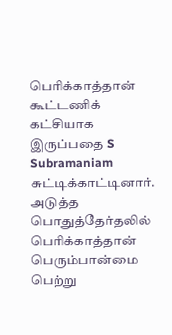பெரிக்காத்தான் கூட்டணிக் கட்சியாக இருப்பதை S Subramaniam சுட்டிக்காட்டினார். அடுத்த பொதுத்தேர்தலில் பெரிக்காத்தான் பெரும்பான்மை பெற்று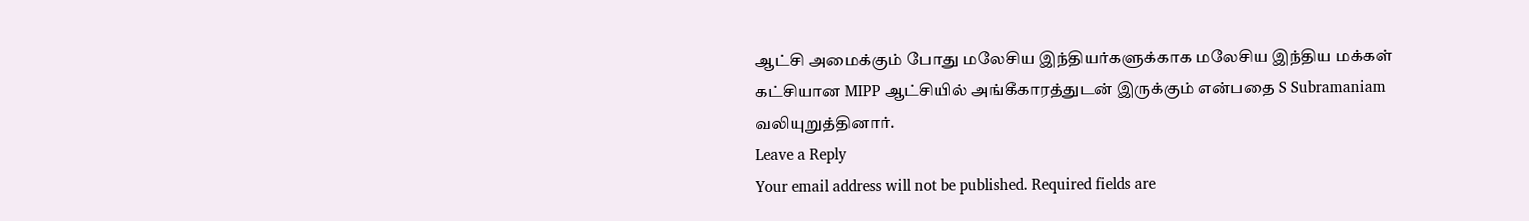ஆட்சி அமைக்கும் போது மலேசிய இந்தியர்களுக்காக மலேசிய இந்திய மக்கள் கட்சியான MIPP ஆட்சியில் அங்கீகாரத்துடன் இருக்கும் என்பதை S Subramaniam வலியுறுத்தினார்.
Leave a Reply
Your email address will not be published. Required fields are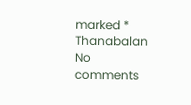marked *
Thanabalan
No comments